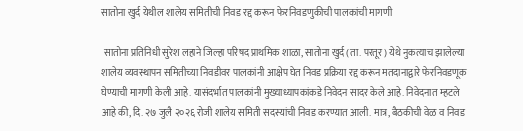सातोना खुर्द येथील शालेय समितीची निवड रद्द करून फेरनिवडणुकीची पालकांची मागणी

 सातोना प्रतिनिधी सुरेश लहाने जिल्हा परिषद प्राथमिक शाळा, सातोना खुर्द (ता. परतूर) येथे नुकत्याच झालेल्या शालेय व्यवस्थापन समितीच्या निवडीवर पालकांनी आक्षेप घेत निवड प्रक्रिया रद्द करून मतदानाद्वारे फेरनिवडणूक घेण्याची मागणी केली आहे. यासंदर्भात पालकांनी मुख्याध्यापकांकडे निवेदन सादर केले आहे. निवेदनात म्हटले आहे की, दि. २७ जुलै २०२६ रोजी शालेय समिती सदस्यांची निवड करण्यात आली. मात्र, बैठकीची वेळ व निवड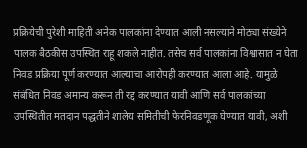प्रक्रियेची पुरेशी माहिती अनेक पालकांना देण्यात आली नसल्याने मोठ्या संख्येने पालक बैठकीस उपस्थित राहू शकले नाहीत. तसेच सर्व पालकांना विश्वासात न घेता निवड प्रक्रिया पूर्ण करण्यात आल्याचा आरोपही करण्यात आला आहे. यामुळे संबंधित निवड अमान्य करून ती रद्द करण्यात यावी आणि सर्व पालकांच्या उपस्थितीत मतदान पद्धतीने शालेय समितीची फेरनिवडणूक घेण्यात यावी, अशी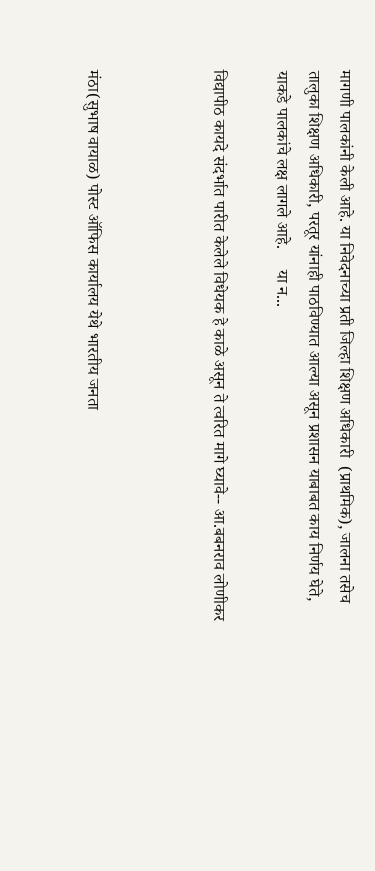मागणी पालकांनी केली आहे. या निवेदनाच्या प्रती जिल्हा शिक्षण अधिकारी  (प्राथमिक), जालना तसेच तालुका शिक्षण अधिकारी, परतूर यांनाही पाठविण्यात आल्या असून प्रशासन याबाबत काय निर्णय घेते, याकडे पालकांचे लक्ष लागले आहे.     या न...

विद्यापीठ कायदे संदर्भात पारीत केलेले विधेयक हे काळे असून ते त्वरित मागे घ्यावे-- आ.बबनराव लोणीकर



मंठा(सुभाष वायाळ) पोस्ट ऑफिस कार्यालय येथे भारतीय जनता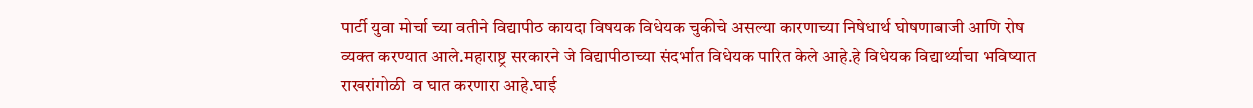पार्टी युवा मोर्चा च्या वतीने विद्यापीठ कायदा विषयक विधेयक चुकीचे असल्या कारणाच्या निषेधार्थ घोषणाबाजी आणि रोष व्यक्त करण्यात आले.महाराष्ट्र सरकारने जे विद्यापीठाच्या संदर्भात विधेयक पारित केले आहे.हे विधेयक विद्यार्थ्याचा भविष्यात  राखरांगोळी  व घात करणारा आहे.घाई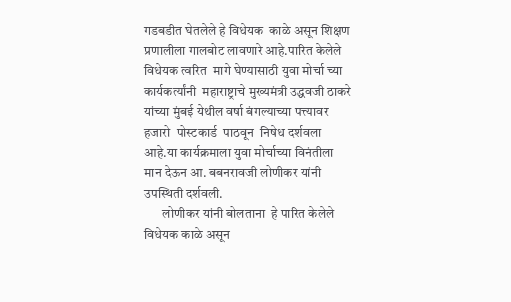गडबडीत घेतलेले हे विधेयक  काळे असून शिक्षण प्रणालीला गालबोट लावणारे आहे.पारित केलेले विधेयक त्वरित  मागे घेण्यासाठी युवा मोर्चा च्या कार्यकर्त्यांनी  महाराष्ट्राचे मुख्यमंत्री उद्धवजी ठाकरे यांच्या मुंबई येथील वर्षा बंगल्याच्या पत्त्यावर  हजारो  पोस्टकार्ड  पाठवून  निषेध दर्शवला आहे.या कार्यक्रमाला युवा मोर्चाच्या विनंतीला मान देऊन आ. बबनरावजी लोणीकर यांनी उपस्थिती दर्शवली.
       लोणीकर यांनी बोलताना  हे पारित केलेले विधेयक काळे असून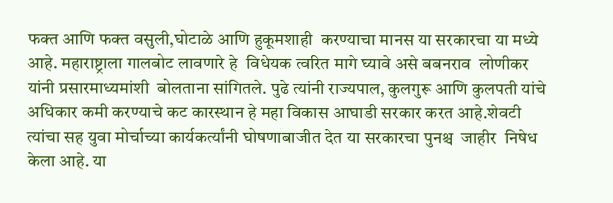फक्त आणि फक्त वसुली,घोटाळे आणि हुकूमशाही  करण्याचा मानस या सरकारचा या मध्ये आहे. महाराष्ट्राला गालबोट लावणारे हे  विधेयक त्वरित मागे घ्यावे असे बबनराव  लोणीकर यांनी प्रसारमाध्यमांशी  बोलताना सांगितले. पुढे त्यांनी राज्यपाल, कुलगुरू आणि कुलपती यांचे अधिकार कमी करण्याचे कट कारस्थान हे महा विकास आघाडी सरकार करत आहे.शेवटी त्यांचा सह युवा मोर्चाच्या कार्यकर्त्यांनी घोषणाबाजीत देत या सरकारचा पुनश्च  जाहीर  निषेध केला आहे. या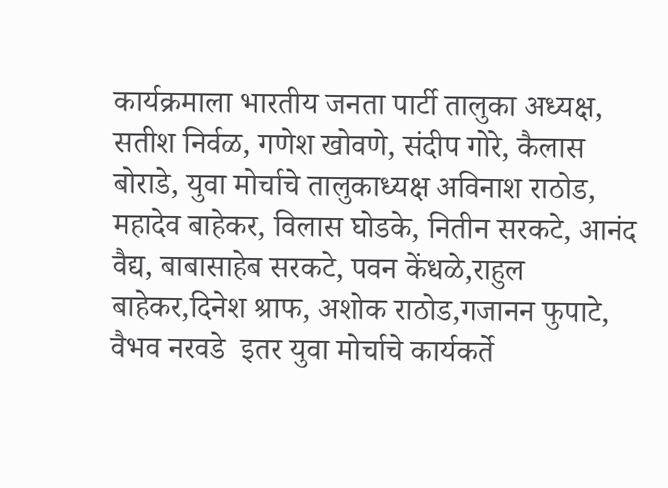कार्यक्रमाला भारतीय जनता पार्टी तालुका अध्यक्ष, सतीश निर्वळ, गणेश खोवणे, संदीप गोरे, कैलास बोराडे, युवा मोर्चाचे तालुकाध्यक्ष अविनाश राठोड, महादेव बाहेकर, विलास घोडके, नितीन सरकटे, आनंद वैद्य, बाबासाहेब सरकटे, पवन केंधळे,राहुल बाहेकर,दिनेश श्राफ, अशोक राठोड,गजानन फुपाटे, वैभव नरवडे  इतर युवा मोर्चाचे कार्यकर्ते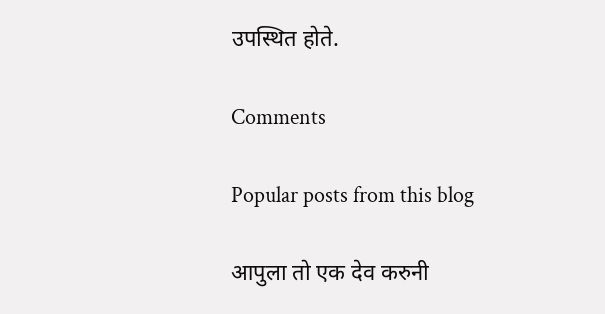उपस्थित होते.

Comments

Popular posts from this blog

आपुला तो एक देव करुनी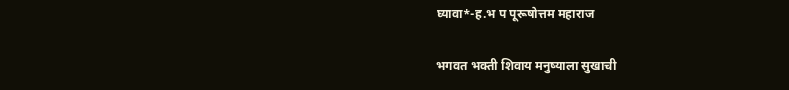घ्यावा*-ह.भ प पूरूषोत्तम महाराज

भगवत भक्ती शिवाय मनुष्याला सुखाची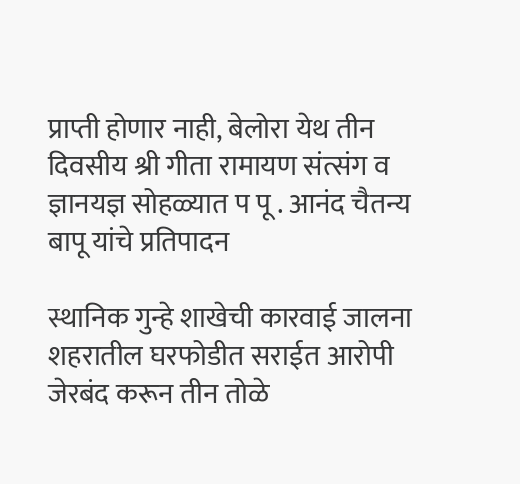प्राप्ती होणार नाही, बेलोरा येथ तीन दिवसीय श्री गीता रामायण संत्संग व ज्ञानयज्ञ सोहळ्यात प पू . आनंद चैतन्य बापू यांचे प्रतिपादन

स्थानिक गुन्हे शाखेची कारवाई जालना शहरातील घरफोडीत सराईत आरोपी जेरबंद करून तीन तोळे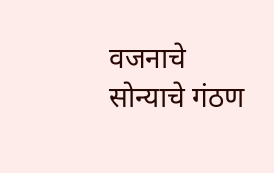वजनाचे सोन्याचे गंठण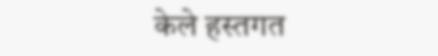केले हस्तगत